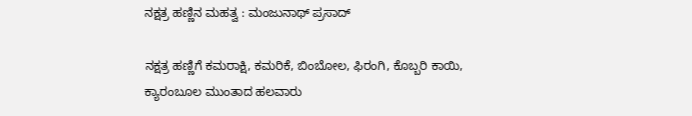ನಕ್ಷತ್ರ ಹಣ್ಣಿನ ಮಹತ್ವ : ಮಂಜುನಾಥ್ ಪ್ರಸಾದ್

ನಕ್ಷತ್ರ ಹಣ್ಣಿಗೆ ಕಮರಾಕ್ಷಿ, ಕಮರಿಕೆ, ಬಿಂಬೋಲ, ಫಿರಂಗಿ, ಕೊಬ್ಬರಿ ಕಾಯಿ, ಕ್ಯಾರಂಬೂಲ ಮುಂತಾದ ಹಲವಾರು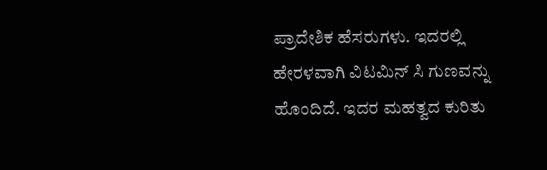ಪ್ರಾದೇಶಿಕ ಹೆಸರುಗಳು. ಇದರಲ್ಲಿ ಹೇರಳವಾಗಿ ವಿಟಮಿನ್ ಸಿ ಗುಣವನ್ನು ಹೊಂದಿದೆ. ಇದರ ಮಹತ್ವದ ಕುರಿತು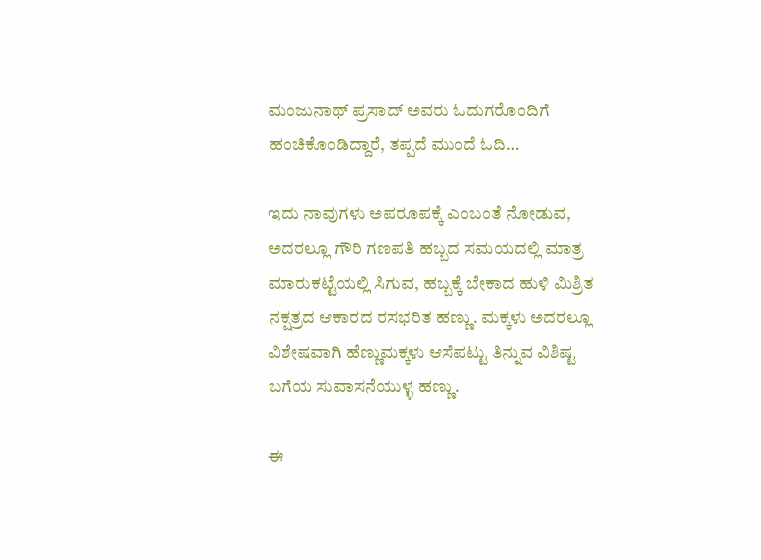ಮಂಜುನಾಥ್ ಪ್ರಸಾದ್ ಅವರು ಓದುಗರೊಂದಿಗೆ ಹಂಚಿಕೊಂಡಿದ್ದಾರೆ, ತಪ್ಪದೆ ಮುಂದೆ ಓದಿ…

ಇದು ನಾವುಗಳು ಅಪರೂಪಕ್ಕೆ ಎಂಬಂತೆ ನೋಡುವ, ಅದರಲ್ಲೂ ಗೌರಿ ಗಣಪತಿ ಹಬ್ಬದ ಸಮಯದಲ್ಲಿ ಮಾತ್ರ ಮಾರುಕಟ್ಟೆಯಲ್ಲಿ ಸಿಗುವ, ಹಬ್ಬಕ್ಕೆ ಬೇಕಾದ ಹುಳಿ ಮಿಶ್ರಿತ ನಕ್ಷತ್ರದ ಆಕಾರದ ರಸಭರಿತ ಹಣ್ಣು. ಮಕ್ಕಳು ಅದರಲ್ಲೂ ವಿಶೇಷವಾಗಿ ಹೆಣ್ಣುಮಕ್ಕಳು ಆಸೆಪಟ್ಟು ತಿನ್ನುವ ವಿಶಿಷ್ಟ ಬಗೆಯ ಸುವಾಸನೆಯುಳ್ಳ ಹಣ್ಣು.

ಈ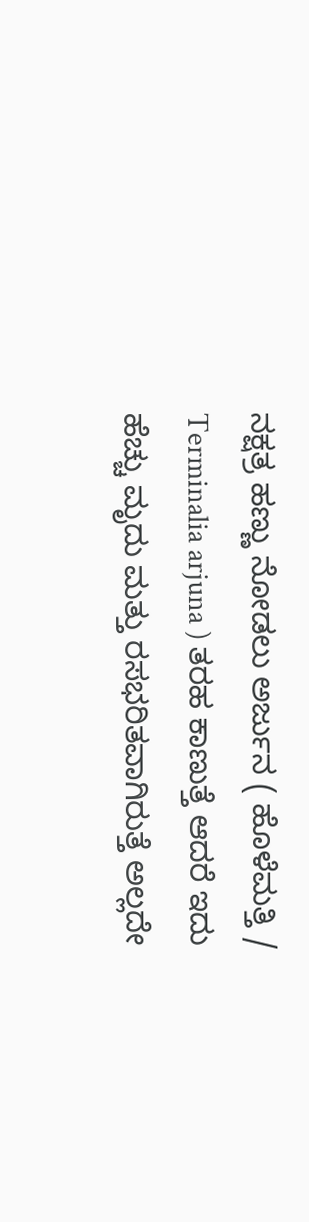ನಕ್ಷತ್ರ ಹಣ್ಣು ನೋಡಲು ಅರ್ಜುನ ( ಹೊಳೆಮತ್ತಿ / Terminalia arjuna ) ತರಹ ಕಾಣುತ್ತೆ ಆದರೆ ಇದು ಹೆಚ್ಚು ಮೃದು ಮತ್ತು ರಸಭರಿತವಾಗಿರುತ್ತೆ ಅಲ್ಲದೇ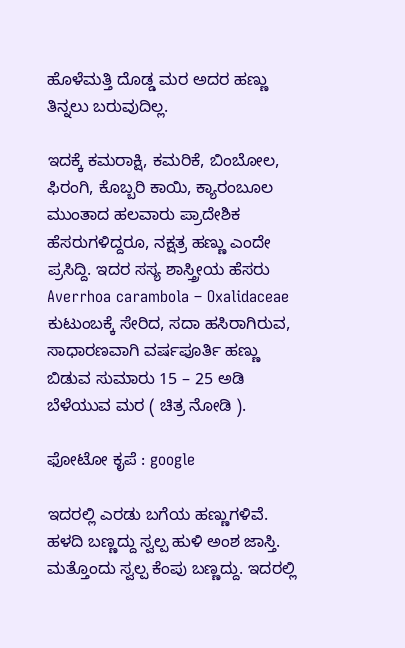ಹೊಳೆಮತ್ತಿ ದೊಡ್ಡ ಮರ ಅದರ ಹಣ್ಣು ತಿನ್ನಲು ಬರುವುದಿಲ್ಲ.

ಇದಕ್ಕೆ ಕಮರಾಕ್ಷಿ, ಕಮರಿಕೆ, ಬಿಂಬೋಲ, ಫಿರಂಗಿ, ಕೊಬ್ಬರಿ ಕಾಯಿ, ಕ್ಯಾರಂಬೂಲ ಮುಂತಾದ ಹಲವಾರು ಪ್ರಾದೇಶಿಕ ಹೆಸರುಗಳಿದ್ದರೂ, ನಕ್ಷತ್ರ ಹಣ್ಣು ಎಂದೇ ಪ್ರಸಿದ್ದಿ. ಇದರ ಸಸ್ಯ ಶಾಸ್ತ್ರೀಯ ಹೆಸರು Averrhoa carambola – Oxalidaceae ಕುಟುಂಬಕ್ಕೆ ಸೇರಿದ, ಸದಾ ಹಸಿರಾಗಿರುವ, ಸಾಧಾರಣವಾಗಿ ವರ್ಷಪೂರ್ತಿ ಹಣ್ಣು ಬಿಡುವ ಸುಮಾರು 15 – 25 ಅಡಿ ಬೆಳೆಯುವ ಮರ ( ಚಿತ್ರ ನೋಡಿ ).

ಫೋಟೋ ಕೃಪೆ : google

ಇದರಲ್ಲಿ ಎರಡು ಬಗೆಯ ಹಣ್ಣುಗಳಿವೆ. ಹಳದಿ ಬಣ್ಣದ್ದು ಸ್ವಲ್ಪ ಹುಳಿ ಅಂಶ ಜಾಸ್ತಿ. ಮತ್ತೊಂದು ಸ್ವಲ್ಪ ಕೆಂಪು ಬಣ್ಣದ್ದು. ಇದರಲ್ಲಿ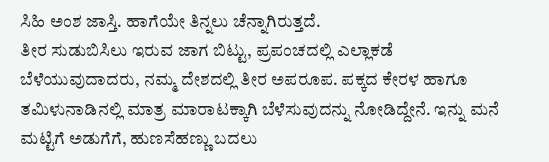ಸಿಹಿ ಅಂಶ ಜಾಸ್ತಿ. ಹಾಗೆಯೇ ತಿನ್ನಲು ಚೆನ್ನಾಗಿರುತ್ತದೆ.
ತೀರ ಸುಡುಬಿಸಿಲು ಇರುವ ಜಾಗ ಬಿಟ್ಟು, ಪ್ರಪಂಚದಲ್ಲಿ ಎಲ್ಲಾಕಡೆ ಬೆಳೆಯುವುದಾದರು, ನಮ್ಮ ದೇಶದಲ್ಲಿ ತೀರ ಅಪರೂಪ. ಪಕ್ಕದ ಕೇರಳ ಹಾಗೂ ತಮಿಳುನಾಡಿನಲ್ಲಿ ಮಾತ್ರ ಮಾರಾಟಕ್ಕಾಗಿ ಬೆಳೆಸುವುದನ್ನು ನೋಡಿದ್ದೇನೆ. ಇನ್ನು ಮನೆ ಮಟ್ಟಿಗೆ ಅಡುಗೆಗೆ, ಹುಣಸೆಹಣ್ಣು ಬದಲು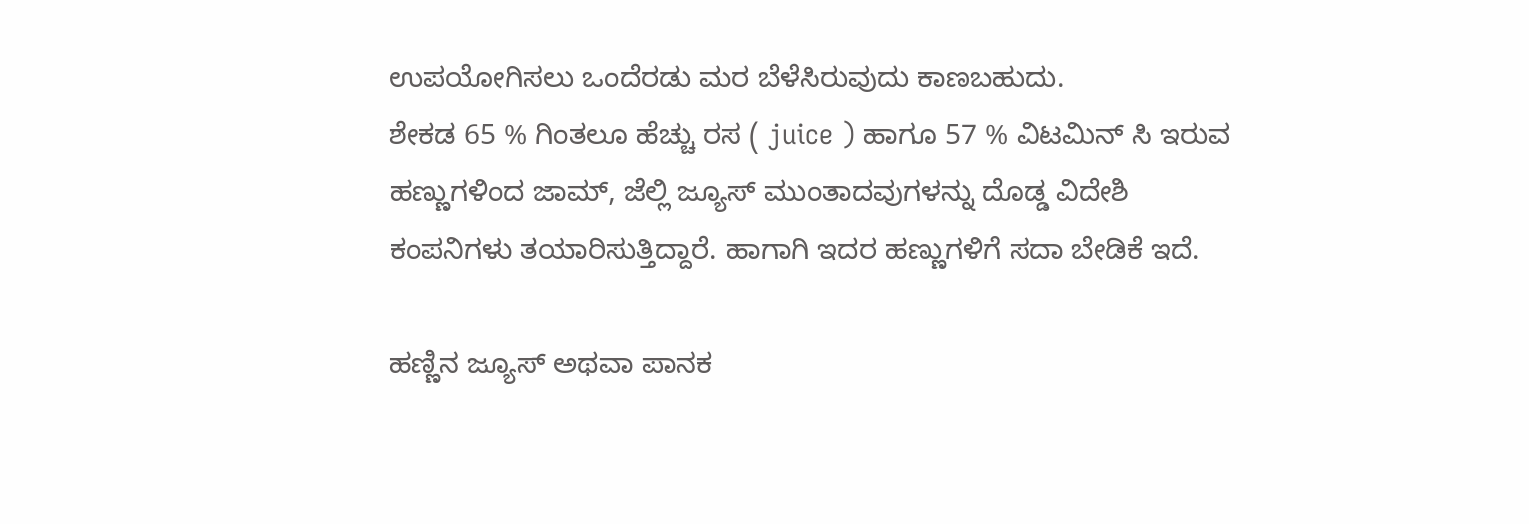ಉಪಯೋಗಿಸಲು ಒಂದೆರಡು ಮರ ಬೆಳೆಸಿರುವುದು ಕಾಣಬಹುದು.
ಶೇಕಡ 65 % ಗಿಂತಲೂ ಹೆಚ್ಚು ರಸ ( juice ) ಹಾಗೂ 57 % ವಿಟಮಿನ್ ಸಿ ಇರುವ ಹಣ್ಣುಗಳಿಂದ ಜಾಮ್, ಜೆಲ್ಲಿ ಜ್ಯೂಸ್ ಮುಂತಾದವುಗಳನ್ನು ದೊಡ್ಡ ವಿದೇಶಿ ಕಂಪನಿಗಳು ತಯಾರಿಸುತ್ತಿದ್ದಾರೆ. ಹಾಗಾಗಿ ಇದರ ಹಣ್ಣುಗಳಿಗೆ ಸದಾ ಬೇಡಿಕೆ ಇದೆ.

ಹಣ್ಣಿನ ಜ್ಯೂಸ್ ಅಥವಾ ಪಾನಕ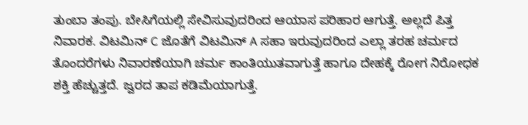ತುಂಬಾ ತಂಪು. ಬೇಸಿಗೆಯಲ್ಲಿ ಸೇವಿಸುವುದರಿಂದ ಆಯಾಸ ಪರಿಹಾರ ಆಗುತ್ತೆ. ಅಲ್ಲದೆ ಪಿತ್ತ ನಿವಾರಕ. ವಿಟಮಿನ್ C ಜೊತೆಗೆ ವಿಟಮಿನ್ A ಸಹಾ ಇರುವುದರಿಂದ ಎಲ್ಲಾ ತರಹ ಚರ್ಮದ ತೊಂದರೆಗಳು ನಿವಾರಣೆಯಾಗಿ ಚರ್ಮ ಕಾಂತಿಯುತವಾಗುತ್ತೆ ಹಾಗೂ ದೇಹಕ್ಕೆ ರೋಗ ನಿರೋಧಕ ಶಕ್ತಿ ಹೆಚ್ಚುತ್ತದೆ. ಜ್ವರದ ತಾಪ ಕಡಿಮೆಯಾಗುತ್ತೆ.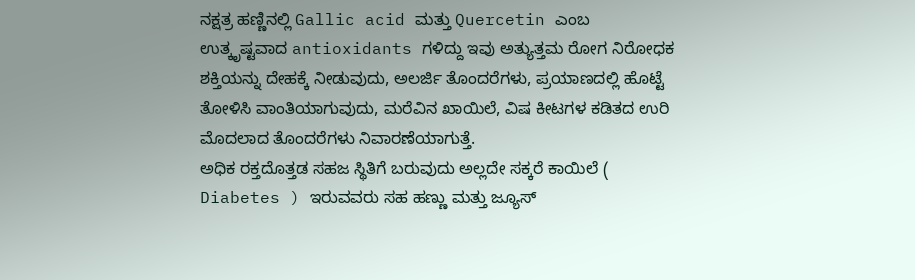ನಕ್ಷತ್ರ ಹಣ್ಣಿನಲ್ಲಿ Gallic acid ಮತ್ತು Quercetin ಎಂಬ ಉತ್ಕೃಷ್ಟವಾದ antioxidants ಗಳಿದ್ದು ಇವು ಅತ್ಯುತ್ತಮ ರೋಗ ನಿರೋಧಕ ಶಕ್ತಿಯನ್ನು ದೇಹಕ್ಕೆ ನೀಡುವುದು, ಅಲರ್ಜಿ ತೊಂದರೆಗಳು, ಪ್ರಯಾಣದಲ್ಲಿ ಹೊಟ್ಟೆ ತೋಳಿಸಿ ವಾಂತಿಯಾಗುವುದು, ಮರೆವಿನ ಖಾಯಿಲೆ, ವಿಷ ಕೀಟಗಳ ಕಡಿತದ ಉರಿ ಮೊದಲಾದ ತೊಂದರೆಗಳು ನಿವಾರಣೆಯಾಗುತ್ತೆ.
ಅಧಿಕ ರಕ್ತದೊತ್ತಡ ಸಹಜ ಸ್ಥಿತಿಗೆ ಬರುವುದು ಅಲ್ಲದೇ ಸಕ್ಕರೆ ಕಾಯಿಲೆ ( Diabetes ) ಇರುವವರು ಸಹ ಹಣ್ಣು ಮತ್ತು ಜ್ಯೂಸ್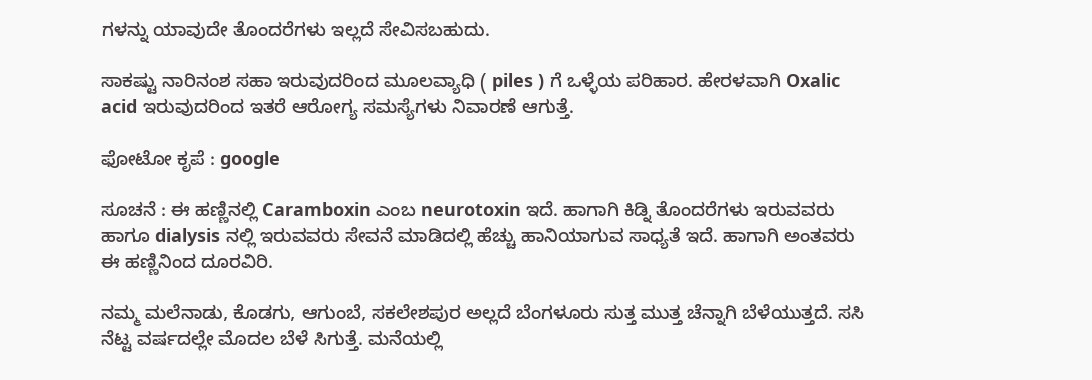ಗಳನ್ನು ಯಾವುದೇ ತೊಂದರೆಗಳು ಇಲ್ಲದೆ ಸೇವಿಸಬಹುದು.

ಸಾಕಷ್ಟು ನಾರಿನಂಶ ಸಹಾ ಇರುವುದರಿಂದ ಮೂಲವ್ಯಾಧಿ ( piles ) ಗೆ ಒಳ್ಳೆಯ ಪರಿಹಾರ. ಹೇರಳವಾಗಿ Oxalic acid ಇರುವುದರಿಂದ ಇತರೆ ಆರೋಗ್ಯ ಸಮಸ್ಯೆಗಳು ನಿವಾರಣೆ ಆಗುತ್ತೆ.

ಫೋಟೋ ಕೃಪೆ : google

ಸೂಚನೆ : ಈ ಹಣ್ಣಿನಲ್ಲಿ Caramboxin ಎಂಬ neurotoxin ಇದೆ. ಹಾಗಾಗಿ ಕಿಡ್ನಿ ತೊಂದರೆಗಳು ಇರುವವರು ಹಾಗೂ dialysis ನಲ್ಲಿ ಇರುವವರು ಸೇವನೆ ಮಾಡಿದಲ್ಲಿ ಹೆಚ್ಚು ಹಾನಿಯಾಗುವ ಸಾಧ್ಯತೆ ಇದೆ. ಹಾಗಾಗಿ ಅಂತವರು ಈ ಹಣ್ಣಿನಿಂದ ದೂರವಿರಿ.

ನಮ್ಮ ಮಲೆನಾಡು, ಕೊಡಗು, ಆಗುಂಬೆ, ಸಕಲೇಶಪುರ ಅಲ್ಲದೆ ಬೆಂಗಳೂರು ಸುತ್ತ ಮುತ್ತ ಚೆನ್ನಾಗಿ ಬೆಳೆಯುತ್ತದೆ. ಸಸಿ ನೆಟ್ಟ ವರ್ಷದಲ್ಲೇ ಮೊದಲ ಬೆಳೆ ಸಿಗುತ್ತೆ. ಮನೆಯಲ್ಲಿ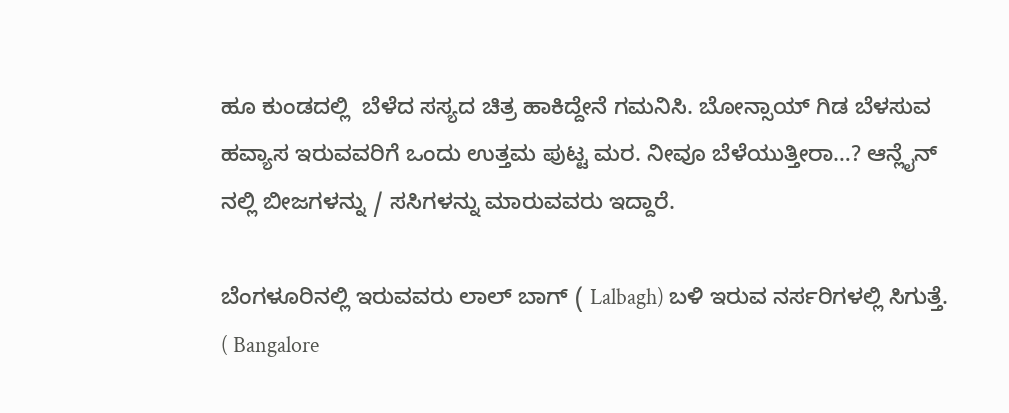ಹೂ ಕುಂಡದಲ್ಲಿ  ಬೆಳೆದ ಸಸ್ಯದ ಚಿತ್ರ ಹಾಕಿದ್ದೇನೆ ಗಮನಿಸಿ. ಬೋನ್ಸಾಯ್ ಗಿಡ ಬೆಳಸುವ ಹವ್ಯಾಸ ಇರುವವರಿಗೆ ಒಂದು ಉತ್ತಮ ಪುಟ್ಟ ಮರ. ನೀವೂ ಬೆಳೆಯುತ್ತೀರಾ…? ಆನ್ಲೈನ್ ನಲ್ಲಿ ಬೀಜಗಳನ್ನು / ಸಸಿಗಳನ್ನು ಮಾರುವವರು ಇದ್ದಾರೆ.

ಬೆಂಗಳೂರಿನಲ್ಲಿ ಇರುವವರು ಲಾಲ್ ಬಾಗ್ ( Lalbagh) ಬಳಿ ಇರುವ ನರ್ಸರಿಗಳಲ್ಲಿ ಸಿಗುತ್ತೆ. ( Bangalore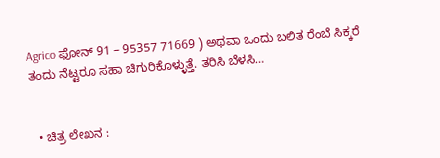Agrico ಫೋನ್ 91 – 95357 71669 ) ಅಥವಾ ಒಂದು ಬಲಿತ ರೆಂಬೆ ಸಿಕ್ಕರೆ ತಂದು ನೆಟ್ಟರೂ ಸಹಾ ಚಿಗುರಿಕೊಳ್ಳುತ್ತೆ. ತರಿಸಿ ಬೆಳಸಿ…


  • ಚಿತ್ರ ಲೇಖನ :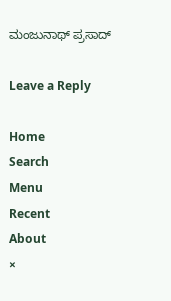ಮಂಜುನಾಥ್ ಪ್ರಸಾದ್

Leave a Reply

Home
Search
Menu
Recent
About
×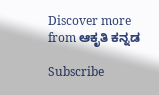Discover more from ಆಕೃತಿ ಕನ್ನಡ

Subscribe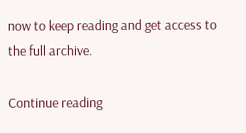now to keep reading and get access to the full archive.

Continue reading